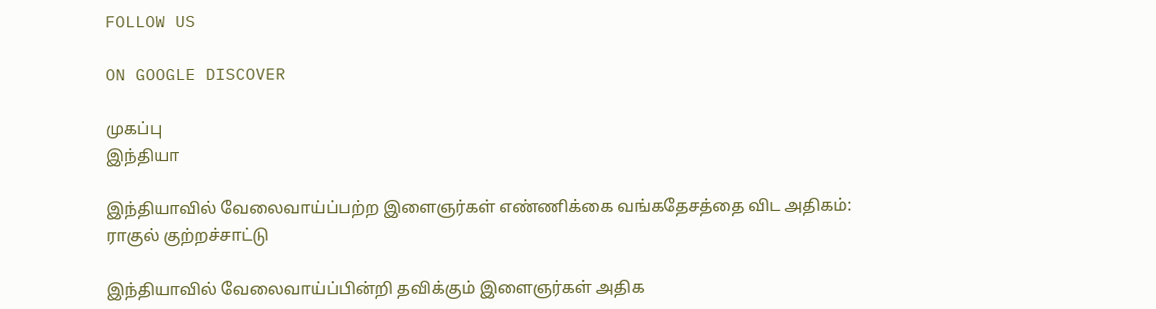FOLLOW US

ON GOOGLE DISCOVER

முகப்பு
இந்தியா

இந்தியாவில் வேலைவாய்ப்பற்ற இளைஞர்கள் எண்ணிக்கை வங்கதேசத்தை விட அதிகம்: ராகுல் குற்றச்சாட்டு

இந்தியாவில் வேலைவாய்ப்பின்றி தவிக்கும் இளைஞர்கள் அதிக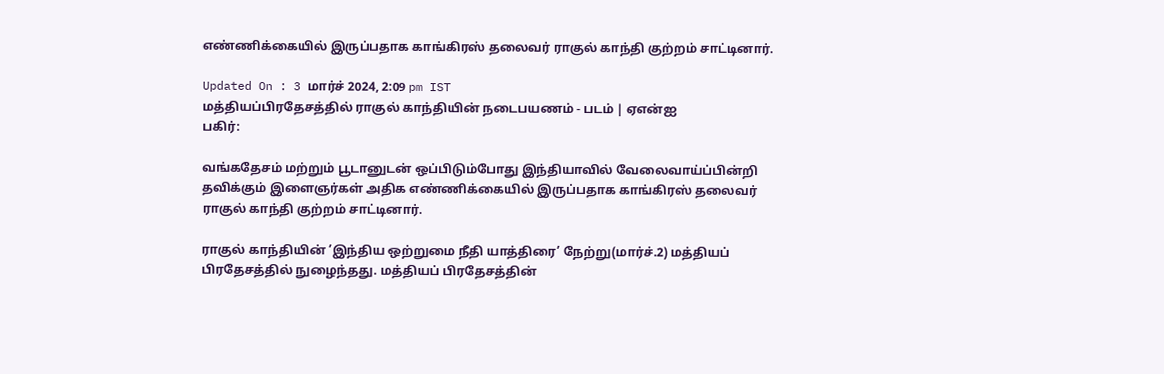எண்ணிக்கையில் இருப்பதாக காங்கிரஸ் தலைவர் ராகுல் காந்தி குற்றம் சாட்டினார்.

Updated On : 3 மார்ச் 2024, 2:09 pm IST
மத்தியப்பிரதேசத்தில் ராகுல் காந்தியின் நடைபயணம் - படம் | ஏஎன்ஐ
பகிர்:

வங்கதேசம் மற்றும் பூடானுடன் ஒப்பிடும்போது இந்தியாவில் வேலைவாய்ப்பின்றி தவிக்கும் இளைஞர்கள் அதிக எண்ணிக்கையில் இருப்பதாக காங்கிரஸ் தலைவர் ராகுல் காந்தி குற்றம் சாட்டினார்.

ராகுல் காந்தியின் ’இந்திய ஒற்றுமை நீதி யாத்திரை’ நேற்று(மார்ச்.2) மத்தியப் பிரதேசத்தில் நுழைந்தது. மத்தியப் பிரதேசத்தின்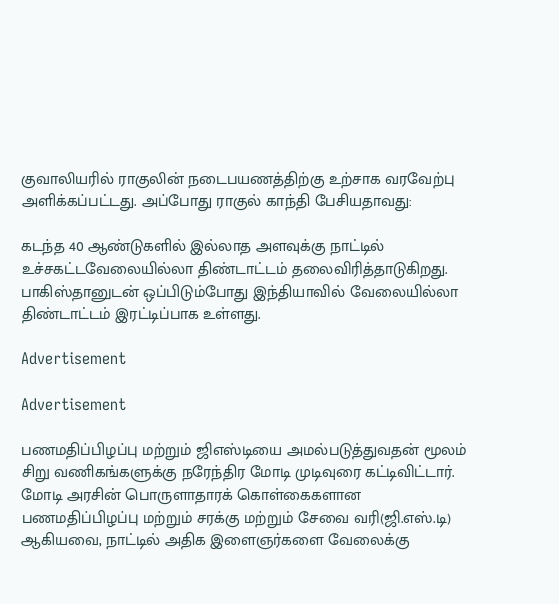குவாலியரில் ராகுலின் நடைபயணத்திற்கு உற்சாக வரவேற்பு அளிக்கப்பட்டது. அப்போது ராகுல் காந்தி பேசியதாவது:

கடந்த 40 ஆண்டுகளில் இல்லாத அளவுக்கு நாட்டில் உச்சகட்டவேலையில்லா திண்டாட்டம் தலைவிரித்தாடுகிறது. பாகிஸ்தானுடன் ஒப்பிடும்போது இந்தியாவில் வேலையில்லா திண்டாட்டம் இரட்டிப்பாக உள்ளது.

Advertisement

Advertisement

பணமதிப்பிழப்பு மற்றும் ஜிஎஸ்டியை அமல்படுத்துவதன் மூலம் சிறு வணிகங்களுக்கு நரேந்திர மோடி முடிவுரை கட்டிவிட்டார். மோடி அரசின் பொருளாதாரக் கொள்கைகளான பணமதிப்பிழப்பு மற்றும் சரக்கு மற்றும் சேவை வரி(ஜி.எஸ்.டி) ஆகியவை, நாட்டில் அதிக இளைஞர்களை வேலைக்கு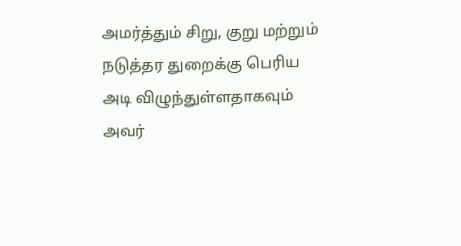அமர்த்தும் சிறு, குறு மற்றும் நடுத்தர துறைக்கு பெரிய அடி விழுந்துள்ளதாகவும் அவர்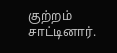குற்றம் சாட்டினார்.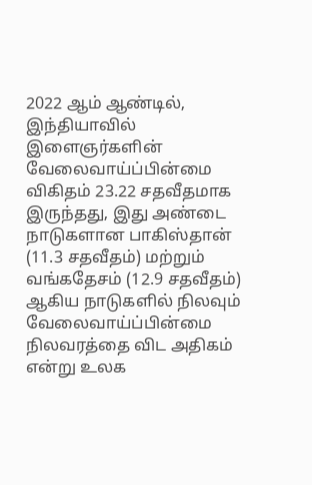2022 ஆம் ஆண்டில், இந்தியாவில் இளைஞர்களின் வேலைவாய்ப்பின்மை விகிதம் 23.22 சதவீதமாக இருந்தது, இது அண்டை நாடுகளான பாகிஸ்தான் (11.3 சதவீதம்) மற்றும் வங்கதேசம் (12.9 சதவீதம்) ஆகிய நாடுகளில் நிலவும் வேலைவாய்ப்பின்மை நிலவரத்தை விட அதிகம் என்று உலக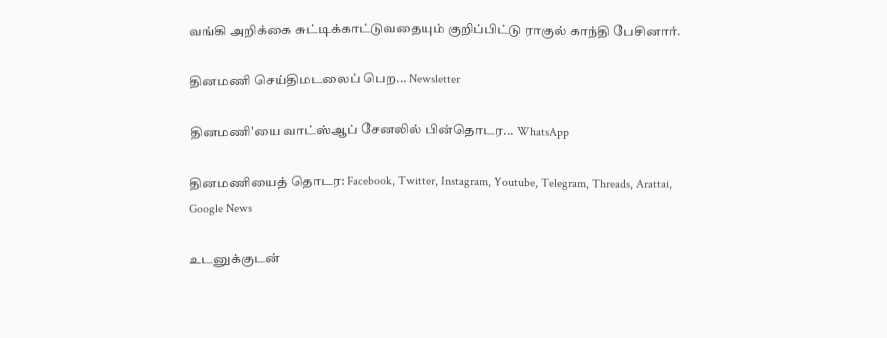வங்கி அறிக்கை சுட்டிக்காட்டுவதையும் குறிப்பிட்டு ராகுல் காந்தி பேசினார்.

தினமணி செய்திமடலைப் பெற... Newsletter

தினமணி'யை வாட்ஸ்ஆப் சேனலில் பின்தொடர... WhatsApp

தினமணியைத் தொடர: Facebook, Twitter, Instagram, Youtube, Telegram, Threads, Arattai, Google News

உடனுக்குடன்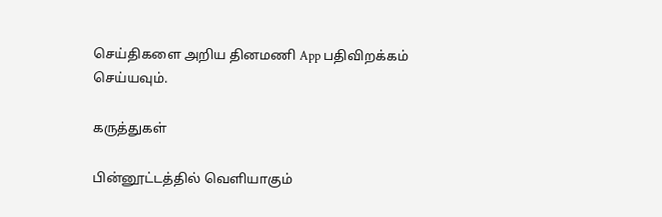செய்திகளை அறிய தினமணி App பதிவிறக்கம் செய்யவும்.

கருத்துகள்

பின்னூட்டத்தில் வெளியாகும்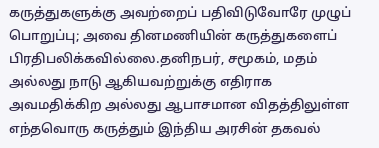கருத்துகளுக்கு அவற்றைப் பதிவிடுவோரே முழுப் பொறுப்பு; அவை தினமணியின் கருத்துகளைப் பிரதிபலிக்கவில்லை.தனிநபர், சமூகம், மதம் அல்லது நாடு ஆகியவற்றுக்கு எதிராக அவமதிக்கிற அல்லது ஆபாசமான விதத்திலுள்ள எந்தவொரு கருத்தும் இந்திய அரசின் தகவல்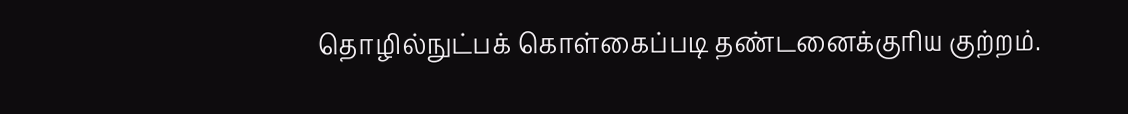தொழில்நுட்பக் கொள்கைப்படி தண்டனைக்குரிய குற்றம்.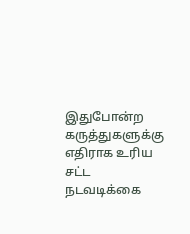இதுபோன்ற கருத்துகளுக்கு எதிராக உரிய சட்ட நடவடிக்கை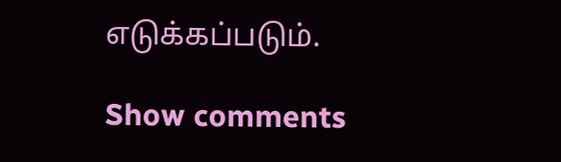எடுக்கப்படும்.

Show comments